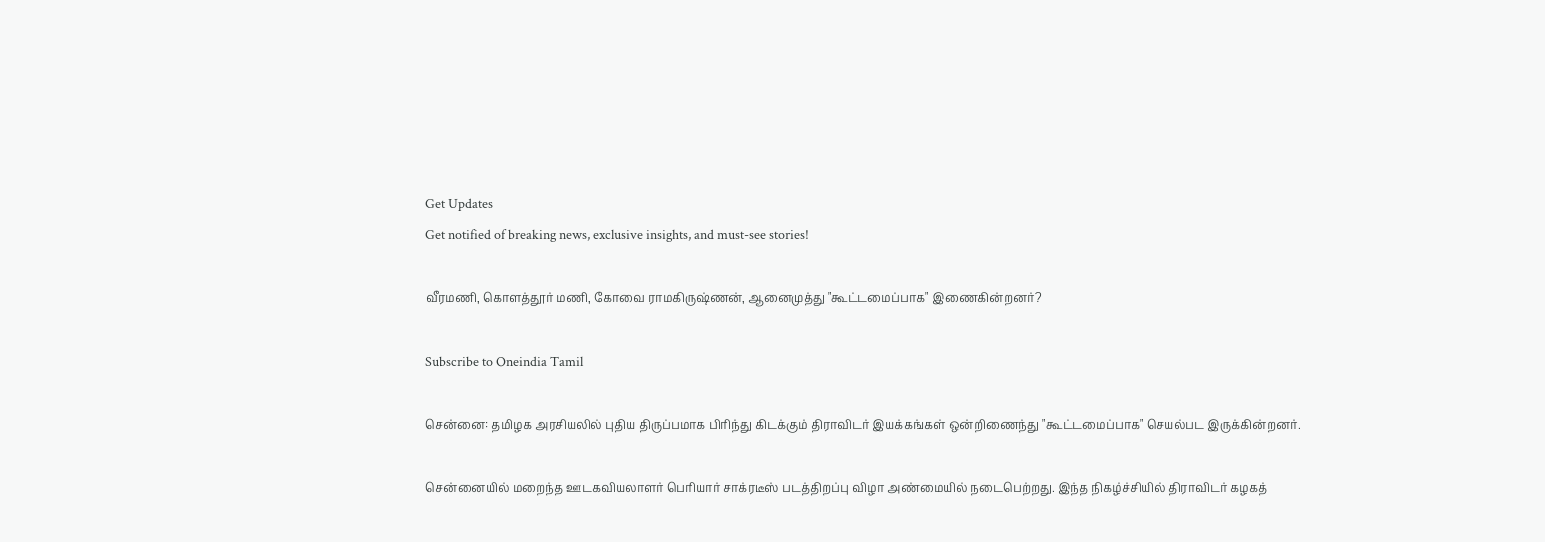Get Updates
Get notified of breaking news, exclusive insights, and must-see stories!

வீரமணி, கொளத்தூர் மணி, கோவை ராமகிருஷ்ணன், ஆனைமுத்து "கூட்டமைப்பாக" இணைகின்றனர்?

Subscribe to Oneindia Tamil

சென்னை: தமிழக அரசியலில் புதிய திருப்பமாக பிரிந்து கிடக்கும் திராவிடர் இயக்கங்கள் ஒன்றிணைந்து "கூட்டமைப்பாக" செயல்பட இருக்கின்றனர்.

சென்னையில் மறைந்த ஊடகவியலாளர் பெரியார் சாக்ரடீஸ் படத்திறப்பு விழா அண்மையில் நடைபெற்றது. இந்த நிகழ்ச்சியில் திராவிடர் கழகத்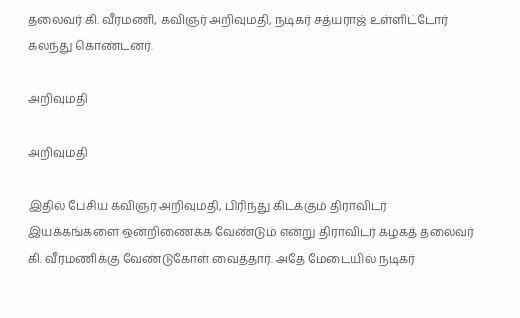தலைவர் கி. வீரமணி, கவிஞர் அறிவுமதி, நடிகர் சத்யராஜ் உள்ளிட்டோர் கலந்து கொண்டனர்.

அறிவுமதி

அறிவுமதி

இதில் பேசிய கவிஞர் அறிவுமதி, பிரிந்து கிடக்கும் திராவிடர் இயக்கங்களை ஒன்றிணைக்க வேண்டும் என்று திராவிடர் கழகத் தலைவர் கி. வீரமணிக்கு வேண்டுகோள் வைத்தார். அதே மேடையில் நடிகர்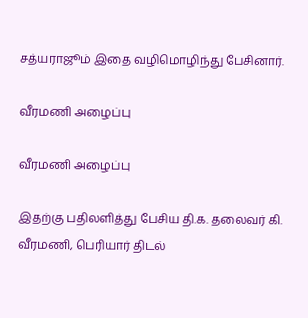சத்யராஜூம் இதை வழிமொழிந்து பேசினார்.

வீரமணி அழைப்பு

வீரமணி அழைப்பு

இதற்கு பதிலளித்து பேசிய தி.க. தலைவர் கி. வீரமணி, பெரியார் திடல்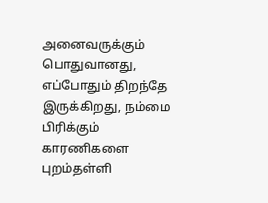அனைவருக்கும் பொதுவானது, எப்போதும் திறந்தே இருக்கிறது, நம்மை பிரிக்கும் காரணிகளை புறம்தள்ளி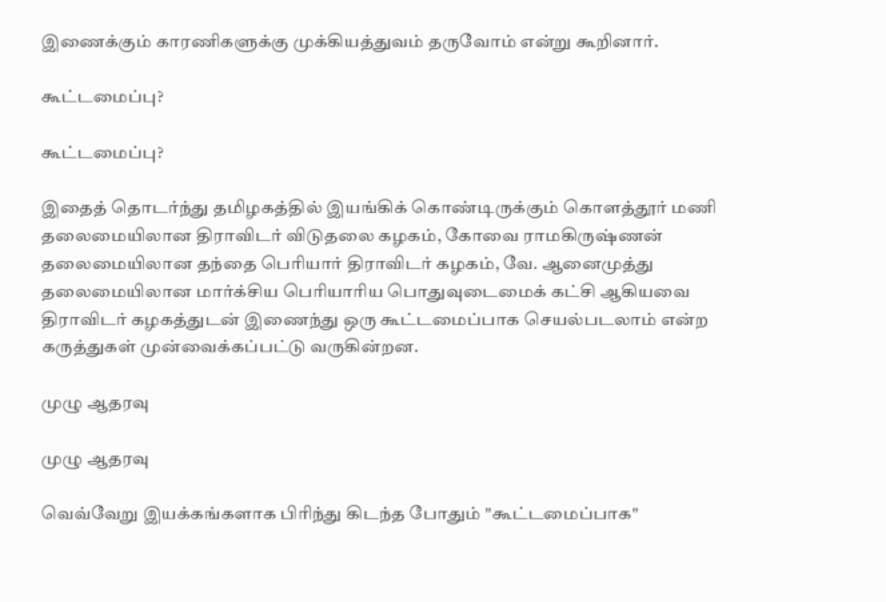இணைக்கும் காரணிகளுக்கு முக்கியத்துவம் தருவோம் என்று கூறினார்.

கூட்டமைப்பு?

கூட்டமைப்பு?

இதைத் தொடர்ந்து தமிழகத்தில் இயங்கிக் கொண்டிருக்கும் கொளத்தூர் மணி தலைமையிலான திராவிடர் விடுதலை கழகம், கோவை ராமகிருஷ்ணன் தலைமையிலான தந்தை பெரியார் திராவிடர் கழகம், வே. ஆனைமுத்து தலைமையிலான மார்க்சிய பெரியாரிய பொதுவுடைமைக் கட்சி ஆகியவை திராவிடர் கழகத்துடன் இணைந்து ஒரு கூட்டமைப்பாக செயல்படலாம் என்ற கருத்துகள் முன்வைக்கப்பட்டு வருகின்றன.

முழு ஆதரவு

முழு ஆதரவு

வெவ்வேறு இயக்கங்களாக பிரிந்து கிடந்த போதும் "கூட்டமைப்பாக"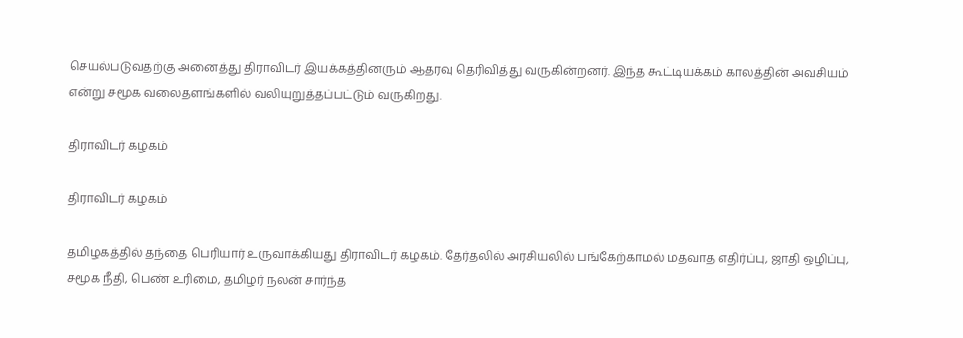செயல்படுவதற்கு அனைத்து திராவிடர் இயக்கத்தினரும் ஆதரவு தெரிவித்து வருகின்றனர். இந்த கூட்டியக்கம் காலத்தின் அவசியம் என்று சமூக வலைதளங்களில் வலியுறுத்தப்பட்டும் வருகிறது.

திராவிடர் கழகம்

திராவிடர் கழகம்

தமிழகத்தில் தந்தை பெரியார் உருவாக்கியது திராவிடர் கழகம். தேர்தலில் அரசியலில் பங்கேற்காமல் மதவாத எதிர்ப்பு, ஜாதி ஒழிப்பு, சமூக நீதி, பெண் உரிமை, தமிழர் நலன் சார்ந்த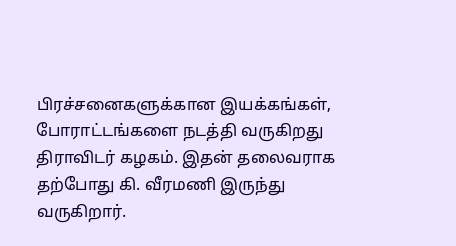பிரச்சனைகளுக்கான இயக்கங்கள், போராட்டங்களை நடத்தி வருகிறது திராவிடர் கழகம். இதன் தலைவராக தற்போது கி. வீரமணி இருந்து வருகிறார்.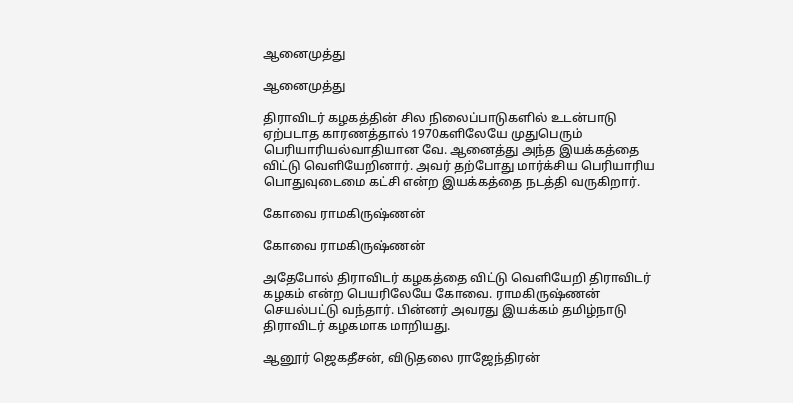ஆனைமுத்து

ஆனைமுத்து

திராவிடர் கழகத்தின் சில நிலைப்பாடுகளில் உடன்பாடு ஏற்படாத காரணத்தால் 1970களிலேயே முதுபெரும் பெரியாரியல்வாதியான வே. ஆனைத்து அந்த இயக்கத்தை விட்டு வெளியேறினார். அவர் தற்போது மார்க்சிய பெரியாரிய பொதுவுடைமை கட்சி என்ற இயக்கத்தை நடத்தி வருகிறார்.

கோவை ராமகிருஷ்ணன்

கோவை ராமகிருஷ்ணன்

அதேபோல் திராவிடர் கழகத்தை விட்டு வெளியேறி திராவிடர் கழகம் என்ற பெயரிலேயே கோவை. ராமகிருஷ்ணன் செயல்பட்டு வந்தார். பின்னர் அவரது இயக்கம் தமிழ்நாடு திராவிடர் கழகமாக மாறியது.

ஆனூர் ஜெகதீசன், விடுதலை ராஜேந்திரன்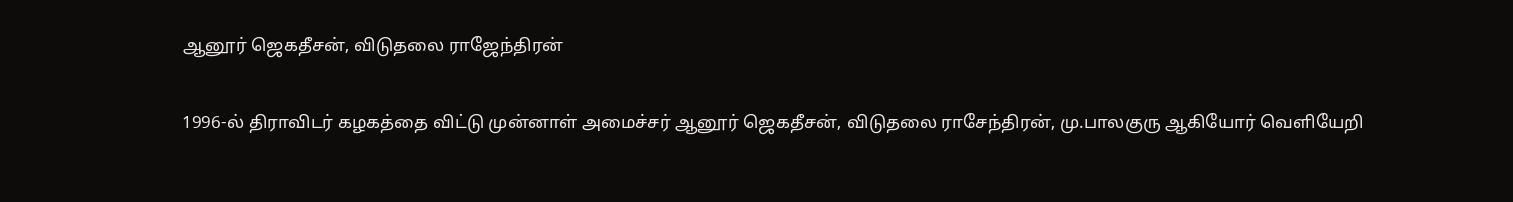ஆனூர் ஜெகதீசன், விடுதலை ராஜேந்திரன்

1996-ல் திராவிடர் கழகத்தை விட்டு முன்னாள் அமைச்சர் ஆனூர் ஜெகதீசன், விடுதலை ராசேந்திரன், மு.பாலகுரு ஆகியோர் வெளியேறி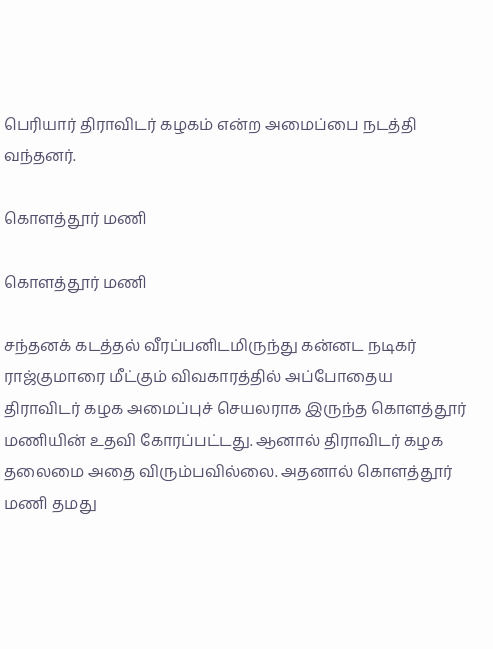பெரியார் திராவிடர் கழகம் என்ற அமைப்பை நடத்தி வந்தனர்.

கொளத்தூர் மணி

கொளத்தூர் மணி

சந்தனக் கடத்தல் வீரப்பனிடமிருந்து கன்னட நடிகர் ராஜ்குமாரை மீட்கும் விவகாரத்தில் அப்போதைய திராவிடர் கழக அமைப்புச் செயலராக இருந்த கொளத்தூர் மணியின் உதவி கோரப்பட்டது. ஆனால் திராவிடர் கழக தலைமை அதை விரும்பவில்லை. அதனால் கொளத்தூர் மணி தமது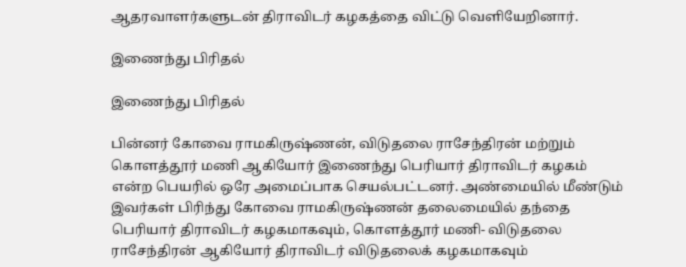ஆதரவாளர்களுடன் திராவிடர் கழகத்தை விட்டு வெளியேறினார்.

இணைந்து பிரிதல்

இணைந்து பிரிதல்

பின்னர் கோவை ராமகிருஷ்ணன், விடுதலை ராசேந்திரன் மற்றும் கொளத்தூர் மணி ஆகியோர் இணைந்து பெரியார் திராவிடர் கழகம் என்ற பெயரில் ஒரே அமைப்பாக செயல்பட்டனர். அண்மையில் மீண்டும் இவர்கள் பிரிந்து கோவை ராமகிருஷ்ணன் தலைமையில் தந்தை பெரியார் திராவிடர் கழகமாகவும், கொளத்தூர் மணி- விடுதலை ராசேந்திரன் ஆகியோர் திராவிடர் விடுதலைக் கழகமாகவும்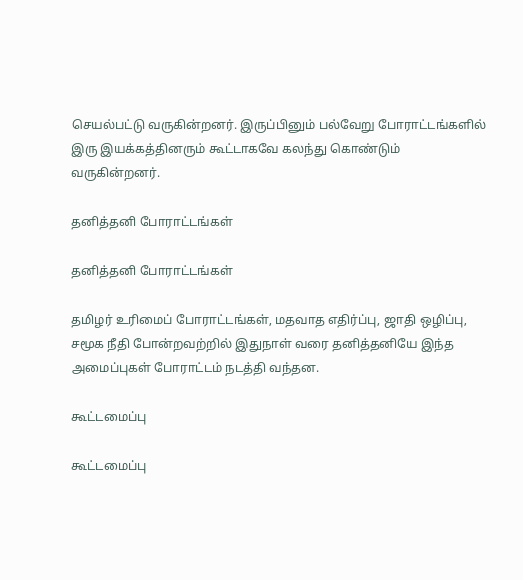செயல்பட்டு வருகின்றனர். இருப்பினும் பல்வேறு போராட்டங்களில் இரு இயக்கத்தினரும் கூட்டாகவே கலந்து கொண்டும் வருகின்றனர்.

தனித்தனி போராட்டங்கள்

தனித்தனி போராட்டங்கள்

தமிழர் உரிமைப் போராட்டங்கள், மதவாத எதிர்ப்பு, ஜாதி ஒழிப்பு, சமூக நீதி போன்றவற்றில் இதுநாள் வரை தனித்தனியே இந்த அமைப்புகள் போராட்டம் நடத்தி வந்தன.

கூட்டமைப்பு

கூட்டமைப்பு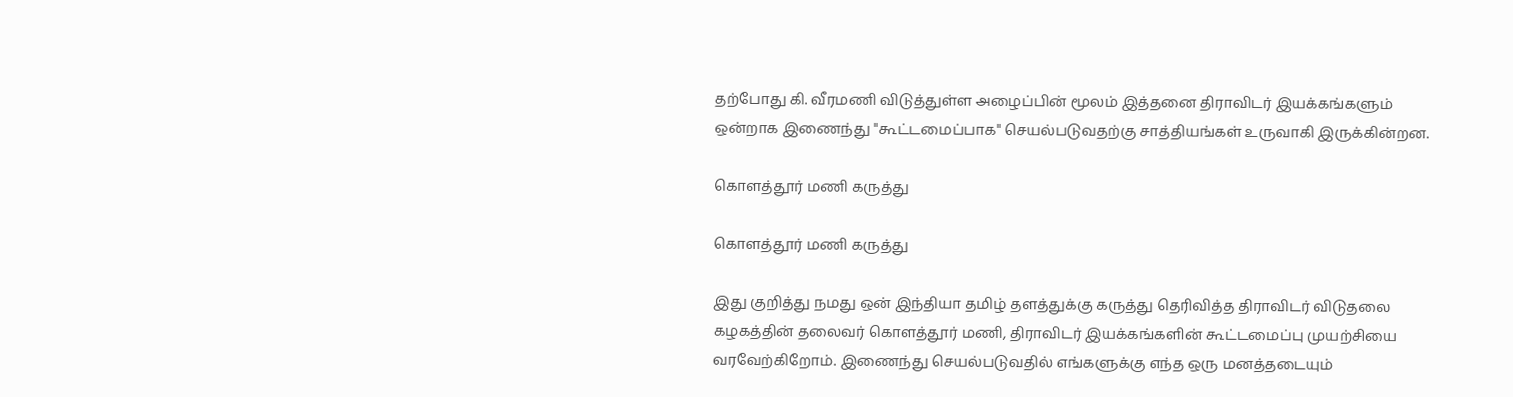தற்போது கி. வீரமணி விடுத்துள்ள அழைப்பின் மூலம் இத்தனை திராவிடர் இயக்கங்களும் ஒன்றாக இணைந்து "கூட்டமைப்பாக" செயல்படுவதற்கு சாத்தியங்கள் உருவாகி இருக்கின்றன.

கொளத்தூர் மணி கருத்து

கொளத்தூர் மணி கருத்து

இது குறித்து நமது ஒன் இந்தியா தமிழ் தளத்துக்கு கருத்து தெரிவித்த திராவிடர் விடுதலை கழகத்தின் தலைவர் கொளத்தூர் மணி, திராவிடர் இயக்கங்களின் கூட்டமைப்பு முயற்சியை வரவேற்கிறோம். இணைந்து செயல்படுவதில் எங்களுக்கு எந்த ஒரு மனத்தடையும்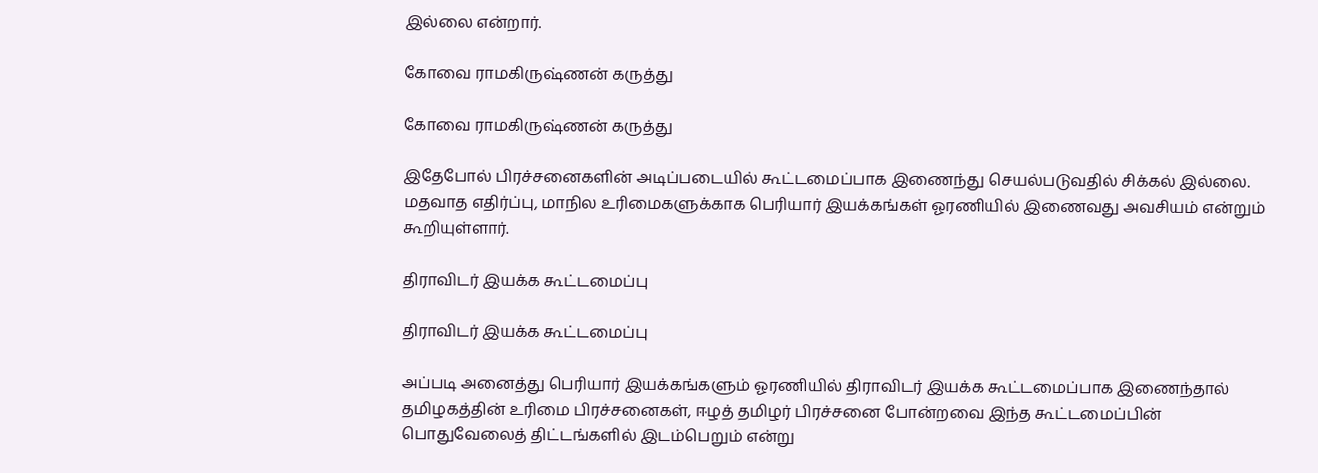இல்லை என்றார்.

கோவை ராமகிருஷ்ணன் கருத்து

கோவை ராமகிருஷ்ணன் கருத்து

இதேபோல் பிரச்சனைகளின் அடிப்படையில் கூட்டமைப்பாக இணைந்து செயல்படுவதில் சிக்கல் இல்லை. மதவாத எதிர்ப்பு, மாநில உரிமைகளுக்காக பெரியார் இயக்கங்கள் ஓரணியில் இணைவது அவசியம் என்றும் கூறியுள்ளார்.

திராவிடர் இயக்க கூட்டமைப்பு

திராவிடர் இயக்க கூட்டமைப்பு

அப்படி அனைத்து பெரியார் இயக்கங்களும் ஓரணியில் திராவிடர் இயக்க கூட்டமைப்பாக இணைந்தால் தமிழகத்தின் உரிமை பிரச்சனைகள், ஈழத் தமிழர் பிரச்சனை போன்றவை இந்த கூட்டமைப்பின் பொதுவேலைத் திட்டங்களில் இடம்பெறும் என்று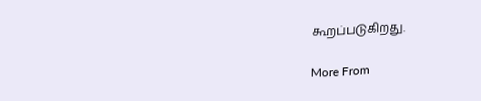கூறப்படுகிறது.

More From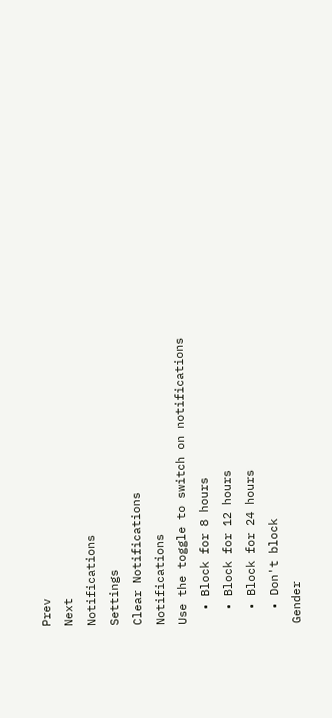Prev
Next
Notifications
Settings
Clear Notifications
Notifications
Use the toggle to switch on notifications
  • Block for 8 hours
  • Block for 12 hours
  • Block for 24 hours
  • Don't block
Gender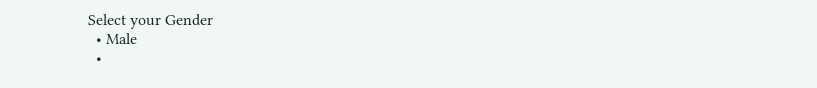Select your Gender
  • Male
  •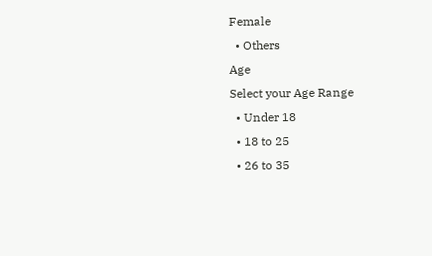Female
  • Others
Age
Select your Age Range
  • Under 18
  • 18 to 25
  • 26 to 35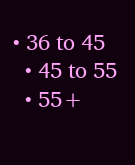• 36 to 45
  • 45 to 55
  • 55+